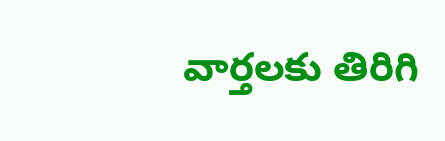వార్తలకు తిరిగి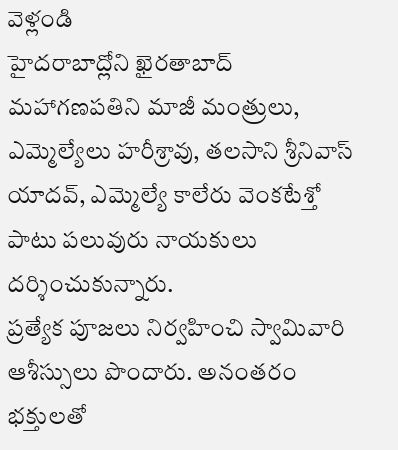వెళ్లండి
హైదరాబాద్లోని ఖైరతాబాద్ మహాగణపతిని మాజీ మంత్రులు, ఎమ్మెల్యేలు హరీశ్రావు, తలసాని శ్రీనివాస్ యాదవ్, ఎమ్మెల్యే కాలేరు వెంకటేశ్తో పాటు పలువురు నాయకులు దర్శించుకున్నారు.
ప్రత్యేక పూజలు నిర్వహించి స్వామివారి ఆశీస్సులు పొందారు. అనంతరం భక్తులతో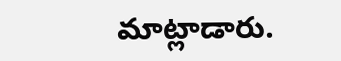మాట్లాడారు.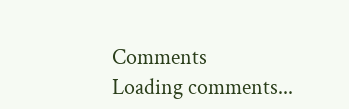Comments
Loading comments...